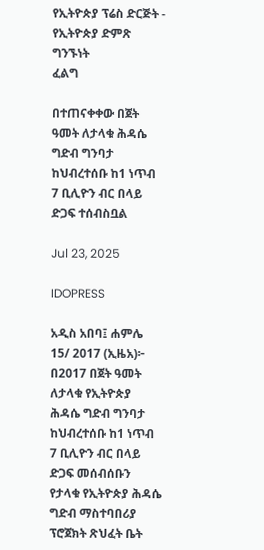የኢትዮጵያ ፕሬስ ድርጅት - የኢትዮጵያ ድምጽ
ግንኙነት
ፈልግ

በተጠናቀቀው በጀት ዓመት ለታላቁ ሕዳሴ ግድብ ግንባታ ከህብረተሰቡ ከ1 ነጥብ 7 ቢሊዮን ብር በላይ ድጋፍ ተሰብስቧል

Jul 23, 2025

IDOPRESS

አዲስ አበባ፤ ሐምሌ 15/ 2017 (ኢዜአ)፦ በ2017 በጀት ዓመት ለታላቁ የኢትዮጵያ ሕዳሴ ግድብ ግንባታ ከህብረተሰቡ ከ1 ነጥብ 7 ቢሊዮን ብር በላይ ድጋፍ መሰብሰቡን የታላቁ የኢትዮጵያ ሕዳሴ ግድብ ማስተባበሪያ ፕሮጀክት ጽህፈት ቤት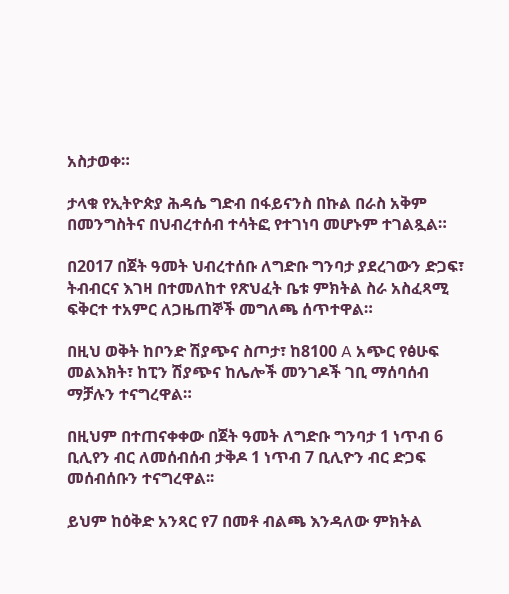አስታወቀ።

ታላቁ የኢትዮጵያ ሕዳሴ ግድብ በፋይናንስ በኩል በራስ አቅም በመንግስትና በህብረተሰብ ተሳትፎ የተገነባ መሆኑም ተገልጿል።

በ2017 በጀት ዓመት ህብረተሰቡ ለግድቡ ግንባታ ያደረገውን ድጋፍ፣ ትብብርና እገዛ በተመለከተ የጽህፈት ቤቱ ምክትል ስራ አስፈጻሚ ፍቅርተ ተአምር ለጋዜጠኞች መግለጫ ሰጥተዋል።

በዚህ ወቅት ከቦንድ ሽያጭና ስጦታ፣ ከ8100 A አጭር የፅሁፍ መልእክት፣ ከፒን ሽያጭና ከሌሎች መንገዶች ገቢ ማሰባሰብ ማቻሉን ተናግረዋል።

በዚህም በተጠናቀቀው በጀት ዓመት ለግድቡ ግንባታ 1 ነጥብ 6 ቢሊየን ብር ለመሰብሰብ ታቅዶ 1 ነጥብ 7 ቢሊዮን ብር ድጋፍ መሰብሰቡን ተናግረዋል፡፡

ይህም ከዕቅድ አንጻር የ7 በመቶ ብልጫ እንዳለው ምክትል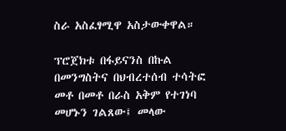ስራ አስፈፃሚዋ አስታውቀዋል።

ፕሮጀክቱ በፋይናንስ በኩል በመንግስትና በህብረተሰብ ተሳትፎ መቶ በመቶ በራስ አቅም የተገነባ መሆኑን ገልጸው፤ መላው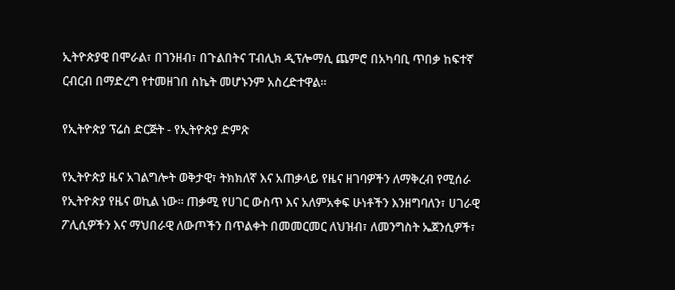ኢትዮጵያዊ በሞራል፣ በገንዘብ፣ በጉልበትና ፐብሊክ ዲፕሎማሲ ጨምሮ በአካባቢ ጥበቃ ከፍተኛ ርብርብ በማድረግ የተመዘገበ ስኬት መሆኑንም አስረድተዋል።

የኢትዮጵያ ፕሬስ ድርጅት - የኢትዮጵያ ድምጽ

የኢትዮጵያ ዜና አገልግሎት ወቅታዊ፣ ትክክለኛ እና አጠቃላይ የዜና ዘገባዎችን ለማቅረብ የሚሰራ የኢትዮጵያ የዜና ወኪል ነው። ጠቃሚ የሀገር ውስጥ እና አለምአቀፍ ሁነቶችን እንዘግባለን፣ ሀገራዊ ፖሊሲዎችን እና ማህበራዊ ለውጦችን በጥልቀት በመመርመር ለህዝብ፣ ለመንግስት ኤጀንሲዎች፣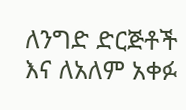ለንግድ ድርጅቶች እና ለአለም አቀፉ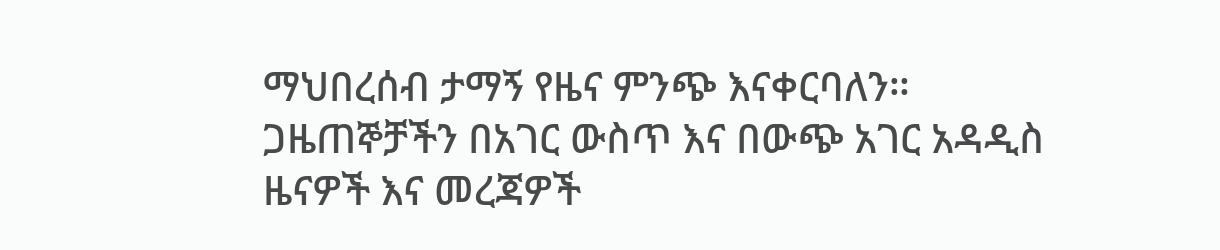ማህበረሰብ ታማኝ የዜና ምንጭ እናቀርባለን። ጋዜጠኞቻችን በአገር ውስጥ እና በውጭ አገር አዳዲስ ዜናዎች እና መረጃዎች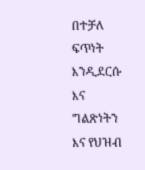በተቻለ ፍጥነት እንዲደርሱ እና ግልጽነትን እና የህዝብ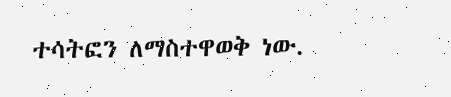ተሳትፎን ለማስተዋወቅ ነው.